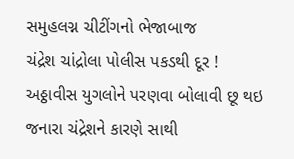સમુહલગ્ન ચીટીંગનો ભેજાબાજ
ચંદ્રેશ ચાંદ્રોલા પોલીસ પકડથી દૂર !
અઠ્ઠાવીસ યુગલોને પરણવા બોલાવી છૂ થઇ જનારા ચંદ્રેશને કારણે સાથી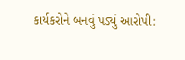કાર્યકરોને બનવું પડ્યું આરોપી: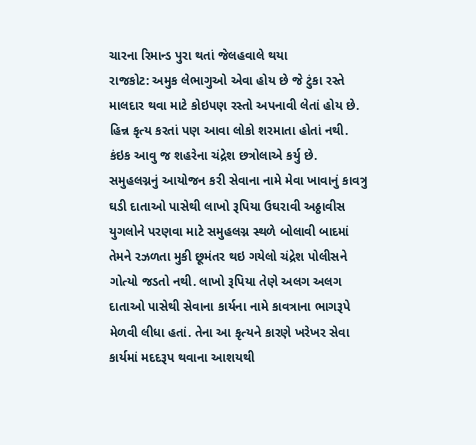ચારના રિમાન્ડ પુરા થતાં જેલહવાલે થયા
રાજકોટ: અમુક લેભાગુઓ એવા હોય છે જે ટુંકા રસ્તે માલદાર થવા માટે કોઇપણ રસ્તો અપનાવી લેતાં હોય છે. હિન્ન કૃત્ય કરતાં પણ આવા લોકો શરમાતા હોતાં નથી. કંઇક આવુ જ શહરેના ચંદ્રેશ છત્રોલાએ કર્યુ છે. સમુહલગ્નનું આયોજન કરી સેવાના નામે મેવા ખાવાનું કાવત્રુ ઘડી દાતાઓ પાસેથી લાખો રૂપિયા ઉઘરાવી અઠ્ઠાવીસ યુગલોને પરણવા માટે સમુહલગ્ન સ્થળે બોલાવી બાદમાં તેમને રઝળતા મુકી છૂમંતર થઇ ગયેલો ચંદ્રેશ પોલીસને ગોત્યો જડતો નથી. લાખો રૂપિયા તેણે અલગ અલગ દાતાઓ પાસેથી સેવાના કાર્યના નામે કાવત્રાના ભાગરૂપે મેળવી લીધા હતાં. તેના આ કૃત્યને કારણે ખરેખર સેવા કાર્યમાં મદદરૂપ થવાના આશયથી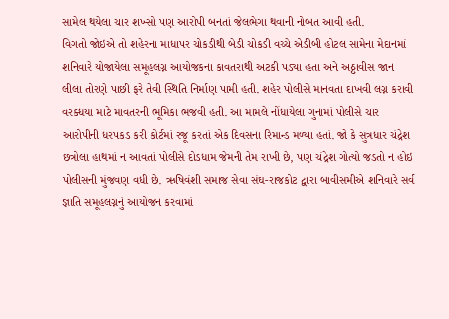સામેલ થયેલા ચાર શખ્સો પણ આરોપી બનતાં જેલભેગા થવાની નોબત આવી હતી.
વિગતો જોઇએ તો શહેરના માધાપર ચોકડીથી બેડી ચોકડી વચ્ચે એડીબી હોટલ સામેના મેદાનમાં શનિવારે યોજાયેલા સમૂહલગ્ન આયોજકના કાવતરાથી અટકી પડ્યા હતા અને અઠ્ઠાવીસ જાન લીલા તોરણે પાછી ફરે તેવી સ્થિતિ નિર્માણ પામી હતી. શહેર પોલીસે માનવતા દાખવી લગ્ન કરાવી વરક્ધયા માટે માવતરની ભૂમિકા ભજવી હતી. આ મામલે નોંધાયેલા ગુનામાં પોલીસે ચાર આરોપીની ધરપકડ કરી કોર્ટમાં રજૂ કરતાં એક દિવસના રિમાન્ડ મળ્યા હતાં. જો કે સુત્રધાર ચંદ્રેશ છત્રોલા હાથમાં ન આવતાં પોલીસે દોડધામ જેમની તેમ રાખી છે, પણ ચંદ્રેશ ગોત્યો જડતો ન હોઇ પોલીસની મુંજવણ વધી છે. ઋષિવંશી સમાજ સેવા સંઘ-રાજકોટ દ્વારા બાવીસમીએ શનિવારે સર્વ જ્ઞાતિ સમૂહલગ્નનું આયોજન કરવામાં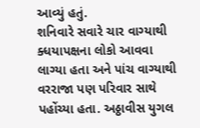આવ્યું હતું.
શનિવારે સવારે ચાર વાગ્યાથી ક્ધયાપક્ષના લોકો આવવા લાગ્યા હતા અને પાંચ વાગ્યાથી વરરાજા પણ પરિવાર સાથે પહોંચ્યા હતા. અઠ્ઠાવીસ યુગલ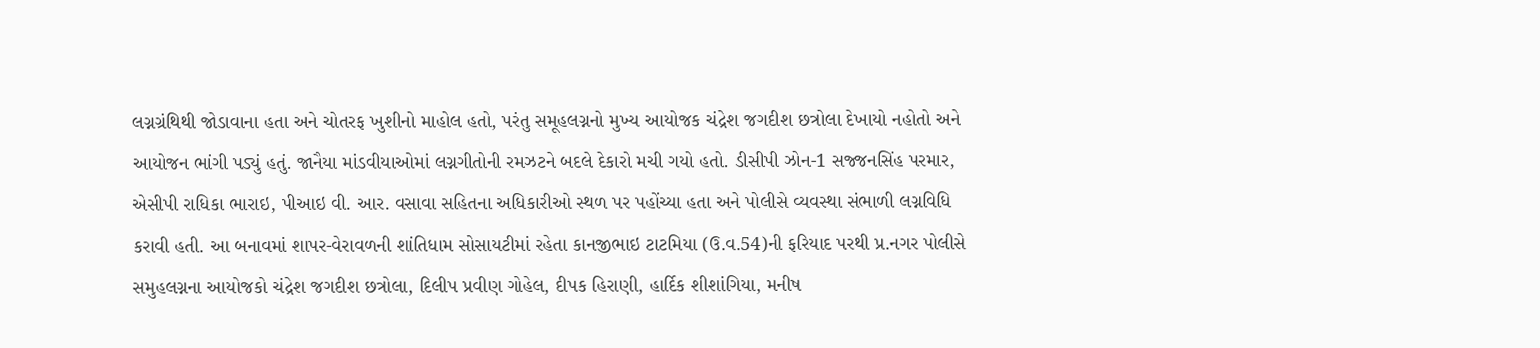લગ્નગ્રંથિથી જોડાવાના હતા અને ચોતરફ ખુશીનો માહોલ હતો, પરંતુ સમૂહલગ્નનો મુખ્ય આયોજક ચંદ્રેશ જગદીશ છત્રોલા દેખાયો નહોતો અને આયોજન ભાંગી પડ્યું હતું. જાનૈયા માંડવીયાઓમાં લગ્નગીતોની રમઝટને બદલે દેકારો મચી ગયો હતો. ડીસીપી ઝોન-1 સજ્જનસિંહ પરમાર, એસીપી રાધિકા ભારાઇ, પીઆઇ વી. આર. વસાવા સહિતના અધિકારીઓ સ્થળ પર પહોંચ્યા હતા અને પોલીસે વ્યવસ્થા સંભાળી લગ્નવિધિ કરાવી હતી. આ બનાવમાં શાપર-વેરાવળની શાંતિધામ સોસાયટીમાં રહેતા કાનજીભાઇ ટાટમિયા (ઉ.વ.54)ની ફરિયાદ પરથી પ્ર.નગર પોલીસે સમુહલગ્નના આયોજકો ચંદ્રેશ જગદીશ છત્રોલા, દિલીપ પ્રવીણ ગોહેલ, દીપક હિરાણી, હાર્દિક શીશાંગિયા, મનીષ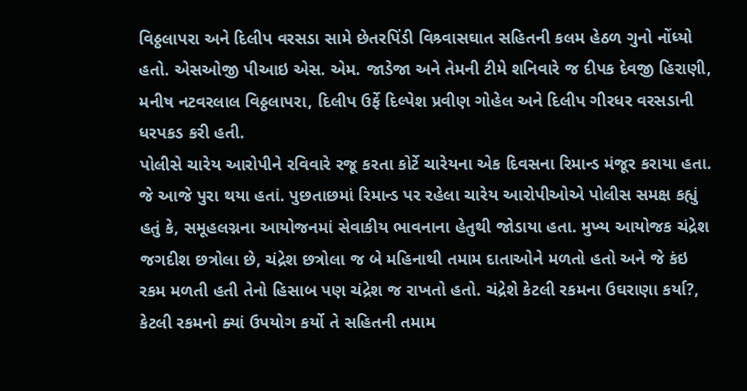વિઠ્ઠલાપરા અને દિલીપ વરસડા સામે છેતરપિંડી વિશ્ર્વાસઘાત સહિતની કલમ હેઠળ ગુનો નોંધ્યો હતો. એસઓજી પીઆઇ એસ. એમ. જાડેજા અને તેમની ટીમે શનિવારે જ દીપક દેવજી હિરાણી, મનીષ નટવરલાલ વિઠ્ઠલાપરા, દિલીપ ઉર્ફે દિલ્પેશ પ્રવીણ ગોહેલ અને દિલીપ ગીરધર વરસડાની ધરપકડ કરી હતી.
પોલીસે ચારેય આરોપીને રવિવારે રજૂ કરતા કોર્ટે ચારેયના એક દિવસના રિમાન્ડ મંજૂર કરાયા હતા. જે આજે પુરા થયા હતાં. પુછતાછમાં રિમાન્ડ પર રહેલા ચારેય આરોપીઓએ પોલીસ સમક્ષ કહ્યું હતું કે, સમૂહલગ્નના આયોજનમાં સેવાકીય ભાવનાના હેતુથી જોડાયા હતા. મુખ્ય આયોજક ચંદ્રેશ જગદીશ છત્રોલા છે, ચંદ્રેશ છત્રોલા જ બે મહિનાથી તમામ દાતાઓને મળતો હતો અને જે કંઇ રકમ મળતી હતી તેનો હિસાબ પણ ચંદ્રેશ જ રાખતો હતો. ચંદ્રેશે કેટલી રકમના ઉઘરાણા કર્યા?, કેટલી રકમનો ક્યાં ઉપયોગ કર્યો તે સહિતની તમામ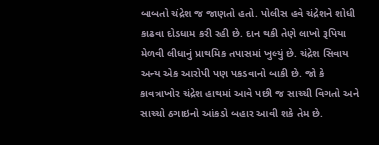બાબતો ચંદ્રેશ જ જાણતો હતો. પોલીસ હવે ચંદ્રેશને શોધી કાઢવા દોડધામ કરી રહી છે. દાન થકી તેણે લાખો રૂપિયા મેળવી લીધાનું પ્રાથમિક તપાસમાં ખુલ્યું છે. ચંદ્રેશ સિવાય અન્ય એક આરોપી પણ પકડવાનો બાકી છે. જો કે કાવત્રાખોર ચંદ્રેશ હાથમાં આવે પછી જ સાચ્ચી વિગતો અને સાચ્ચો ઠગાઇનો આંકડો બહાર આવી શકે તેમ છે.